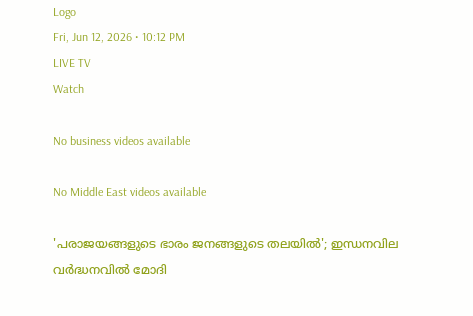Logo
Fri, Jun 12, 2026 • 10:12 PM
LIVE TV
Watch

No business videos available

No Middle East videos available

'പരാജയങ്ങളുടെ ഭാരം ജനങ്ങളുടെ തലയിൽ'; ഇന്ധനവില വർദ്ധനവിൽ മോദി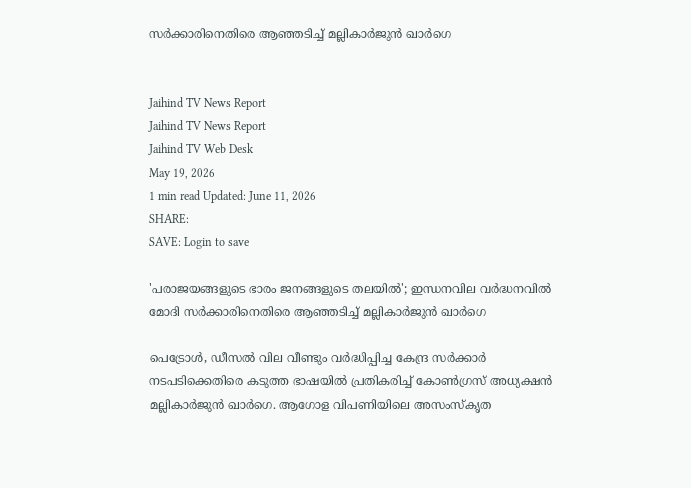സർക്കാരിനെതിരെ ആഞ്ഞടിച്ച് മല്ലികാർജുൻ ഖാർഗെ


Jaihind TV News Report
Jaihind TV News Report
Jaihind TV Web Desk
May 19, 2026
1 min read Updated: June 11, 2026
SHARE:
SAVE: Login to save

'പരാജയങ്ങളുടെ ഭാരം ജനങ്ങളുടെ തലയിൽ'; ഇന്ധനവില വർദ്ധനവിൽ മോദി സർക്കാരിനെതിരെ ആഞ്ഞടിച്ച് മല്ലികാർജുൻ ഖാർഗെ

പെട്രോൾ, ഡീസൽ വില വീണ്ടും വർദ്ധിപ്പിച്ച കേന്ദ്ര സർക്കാർ നടപടിക്കെതിരെ കടുത്ത ഭാഷയിൽ പ്രതികരിച്ച് കോൺഗ്രസ് അധ്യക്ഷൻ മല്ലികാർജുൻ ഖാർഗെ. ആഗോള വിപണിയിലെ അസംസ്‌കൃത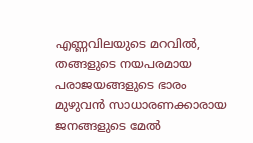എണ്ണവിലയുടെ മറവിൽ, തങ്ങളുടെ നയപരമായ പരാജയങ്ങളുടെ ഭാരം മുഴുവൻ സാധാരണക്കാരായ ജനങ്ങളുടെ മേൽ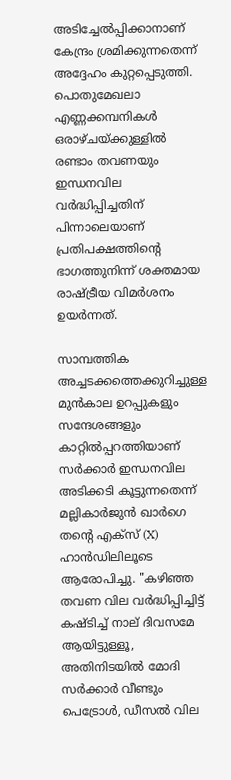അടിച്ചേൽപ്പിക്കാനാണ് കേന്ദ്രം ശ്രമിക്കുന്നതെന്ന് അദ്ദേഹം കുറ്റപ്പെടുത്തി. പൊതുമേഖലാ എണ്ണക്കമ്പനികൾ ഒരാഴ്ചയ്ക്കുള്ളിൽ രണ്ടാം തവണയും ഇന്ധനവില വർദ്ധിപ്പിച്ചതിന് പിന്നാലെയാണ് പ്രതിപക്ഷത്തിന്റെ ഭാഗത്തുനിന്ന് ശക്തമായ രാഷ്ട്രീയ വിമർശനം ഉയർന്നത്.

സാമ്പത്തിക അച്ചടക്കത്തെക്കുറിച്ചുള്ള മുൻകാല ഉറപ്പുകളും സന്ദേശങ്ങളും കാറ്റിൽപ്പറത്തിയാണ് സർക്കാർ ഇന്ധനവില അടിക്കടി കൂട്ടുന്നതെന്ന് മല്ലികാർജുൻ ഖാർഗെ തന്റെ എക്സ് (X) ഹാൻഡിലിലൂടെ ആരോപിച്ചു. "കഴിഞ്ഞ തവണ വില വർദ്ധിപ്പിച്ചിട്ട് കഷ്ടിച്ച് നാല് ദിവസമേ ആയിട്ടുള്ളൂ, അതിനിടയിൽ മോദി സർക്കാർ വീണ്ടും പെട്രോൾ, ഡീസൽ വില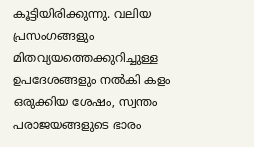കൂട്ടിയിരിക്കുന്നു. വലിയ പ്രസംഗങ്ങളും മിതവ്യയത്തെക്കുറിച്ചുള്ള ഉപദേശങ്ങളും നൽകി കളം ഒരുക്കിയ ശേഷം, സ്വന്തം പരാജയങ്ങളുടെ ഭാരം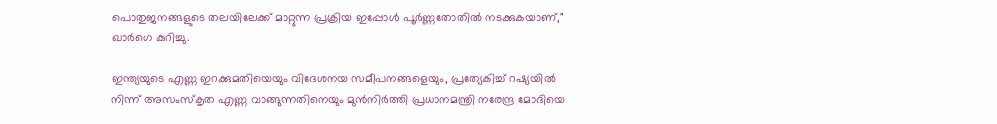പൊതുജനങ്ങളുടെ തലയിലേക്ക് മാറ്റുന്ന പ്രക്രിയ ഇപ്പോൾ പൂർണ്ണതോതിൽ നടക്കുകയാണ്," ഖാർഗെ കുറിച്ചു.

ഇന്ത്യയുടെ എണ്ണ ഇറക്കുമതിയെയും വിദേശനയ സമീപനങ്ങളെയും, പ്രത്യേകിച്ച് റഷ്യയിൽ നിന്ന് അസംസ്‌കൃത എണ്ണ വാങ്ങുന്നതിനെയും മുൻനിർത്തി പ്രധാനമന്ത്രി നരേന്ദ്ര മോദിയെ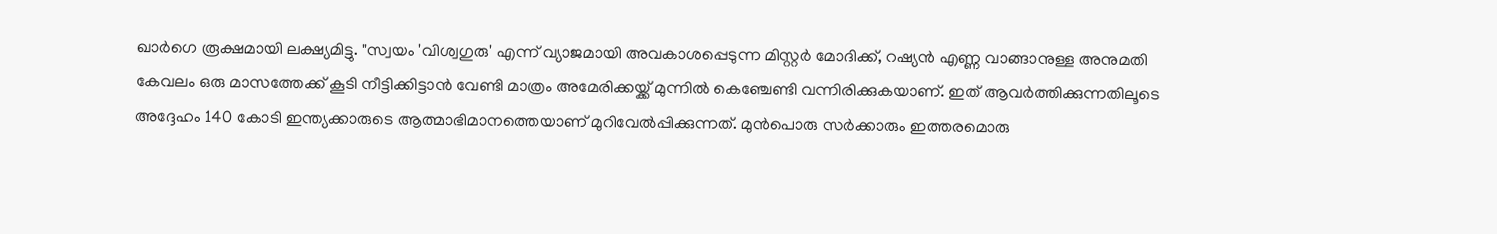ഖാർഗെ രൂക്ഷമായി ലക്ഷ്യമിട്ടു. "സ്വയം 'വിശ്വഗുരു' എന്ന് വ്യാജമായി അവകാശപ്പെടുന്ന മിസ്റ്റർ മോദിക്ക്, റഷ്യൻ എണ്ണ വാങ്ങാനുള്ള അനുമതി കേവലം ഒരു മാസത്തേക്ക് കൂടി നീട്ടിക്കിട്ടാൻ വേണ്ടി മാത്രം അമേരിക്കയ്ക്ക് മുന്നിൽ കെഞ്ചേണ്ടി വന്നിരിക്കുകയാണ്. ഇത് ആവർത്തിക്കുന്നതിലൂടെ അദ്ദേഹം 140 കോടി ഇന്ത്യക്കാരുടെ ആത്മാഭിമാനത്തെയാണ് മുറിവേൽപ്പിക്കുന്നത്. മുൻപൊരു സർക്കാരും ഇത്തരമൊരു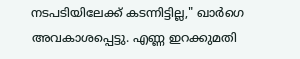നടപടിയിലേക്ക് കടന്നിട്ടില്ല," ഖാർഗെ അവകാശപ്പെട്ടു. എണ്ണ ഇറക്കുമതി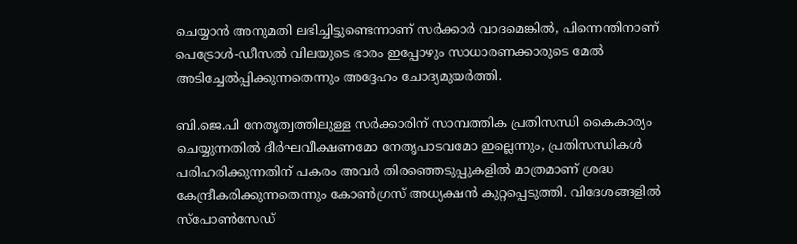ചെയ്യാൻ അനുമതി ലഭിച്ചിട്ടുണ്ടെന്നാണ് സർക്കാർ വാദമെങ്കിൽ, പിന്നെന്തിനാണ് പെട്രോൾ-ഡീസൽ വിലയുടെ ഭാരം ഇപ്പോഴും സാധാരണക്കാരുടെ മേൽ അടിച്ചേൽപ്പിക്കുന്നതെന്നും അദ്ദേഹം ചോദ്യമുയർത്തി.

ബി.ജെ.പി നേതൃത്വത്തിലുള്ള സർക്കാരിന് സാമ്പത്തിക പ്രതിസന്ധി കൈകാര്യം ചെയ്യുന്നതിൽ ദീർഘവീക്ഷണമോ നേതൃപാടവമോ ഇല്ലെന്നും, പ്രതിസന്ധികൾ പരിഹരിക്കുന്നതിന് പകരം അവർ തിരഞ്ഞെടുപ്പുകളിൽ മാത്രമാണ് ശ്രദ്ധ കേന്ദ്രീകരിക്കുന്നതെന്നും കോൺഗ്രസ് അധ്യക്ഷൻ കുറ്റപ്പെടുത്തി. വിദേശങ്ങളിൽ സ്പോൺസേഡ്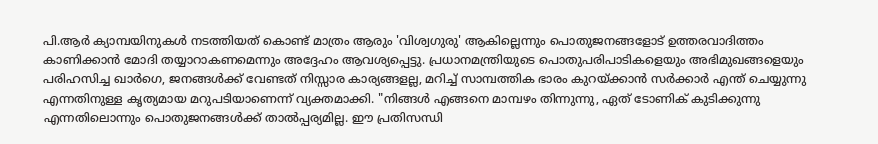പി.ആർ ക്യാമ്പയിനുകൾ നടത്തിയത് കൊണ്ട് മാത്രം ആരും 'വിശ്വഗുരു' ആകില്ലെന്നും പൊതുജനങ്ങളോട് ഉത്തരവാദിത്തം കാണിക്കാൻ മോദി തയ്യാറാകണമെന്നും അദ്ദേഹം ആവശ്യപ്പെട്ടു. പ്രധാനമന്ത്രിയുടെ പൊതുപരിപാടികളെയും അഭിമുഖങ്ങളെയും പരിഹസിച്ച ഖാർഗെ, ജനങ്ങൾക്ക് വേണ്ടത് നിസ്സാര കാര്യങ്ങളല്ല, മറിച്ച് സാമ്പത്തിക ഭാരം കുറയ്ക്കാൻ സർക്കാർ എന്ത് ചെയ്യുന്നു എന്നതിനുള്ള കൃത്യമായ മറുപടിയാണെന്ന് വ്യക്തമാക്കി. "നിങ്ങൾ എങ്ങനെ മാമ്പഴം തിന്നുന്നു, ഏത് ടോണിക് കുടിക്കുന്നു എന്നതിലൊന്നും പൊതുജനങ്ങൾക്ക് താൽപ്പര്യമില്ല. ഈ പ്രതിസന്ധി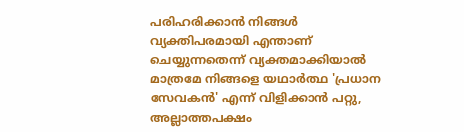പരിഹരിക്കാൻ നിങ്ങൾ വ്യക്തിപരമായി എന്താണ് ചെയ്യുന്നതെന്ന് വ്യക്തമാക്കിയാൽ മാത്രമേ നിങ്ങളെ യഥാർത്ഥ 'പ്രധാന സേവകൻ' എന്ന് വിളിക്കാൻ പറ്റു, അല്ലാത്തപക്ഷം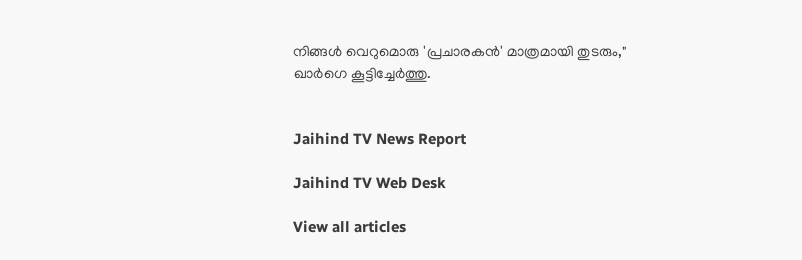നിങ്ങൾ വെറുമൊരു 'പ്രചാരകൻ' മാത്രമായി തുടരും," ഖാർഗെ കൂട്ടിച്ചേർത്തു.


Jaihind TV News Report

Jaihind TV Web Desk

View all articles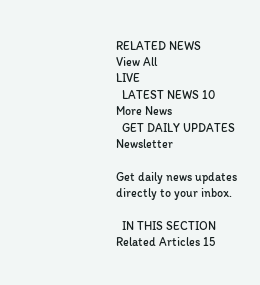RELATED NEWS
View All
LIVE
  LATEST NEWS 10
More News
  GET DAILY UPDATES
Newsletter

Get daily news updates directly to your inbox.

  IN THIS SECTION
Related Articles 15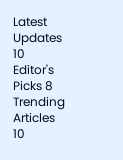Latest Updates 10
Editor's Picks 8
Trending Articles 10